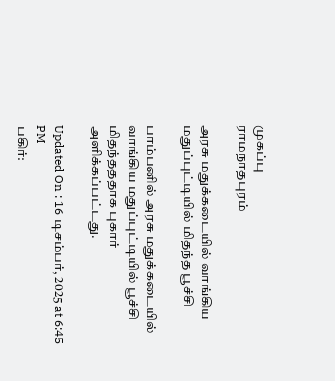முகப்பு
ராமநாதபுரம்

அரசு மதுக்கடையில் வாங்கிய மதுப்புட்டியில் மிதந்த பூச்சி

பாம்பனில் அரசு மதுக்கடையில் வாங்கிய மதுப்புட்டியில் பூச்சி மிதந்தததாக புகார் அளிக்கப்பட்டது.

Updated On : 16 டிசம்பர், 2025 at 6:45 PM
பகிர்: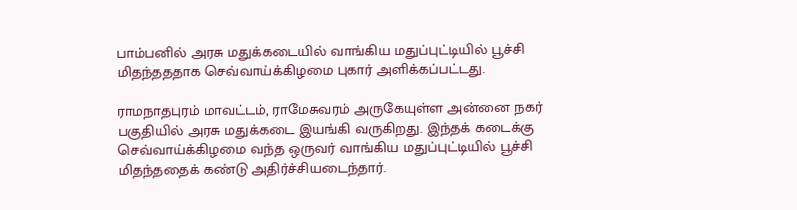பாம்பனில் அரசு மதுக்கடையில் வாங்கிய மதுப்புட்டியில் பூச்சி மிதந்தததாக செவ்வாய்க்கிழமை புகார் அளிக்கப்பட்டது.

ராமநாதபுரம் மாவட்டம், ராமேசுவரம் அருகேயுள்ள அன்னை நகர் பகுதியில் அரசு மதுக்கடை இயங்கி வருகிறது. இந்தக் கடைக்கு செவ்வாய்க்கிழமை வந்த ஒருவர் வாங்கிய மதுப்புட்டியில் பூச்சி மிதந்ததைக் கண்டு அதிர்ச்சியடைந்தார்.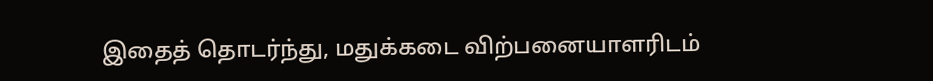இதைத் தொடர்ந்து, மதுக்கடை விற்பனையாளரிடம்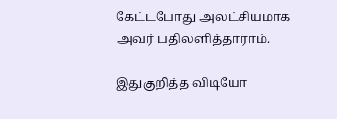கேட்டபோது அலட்சியமாக அவர் பதிலளித்தாராம்.

இதுகுறித்த விடியோ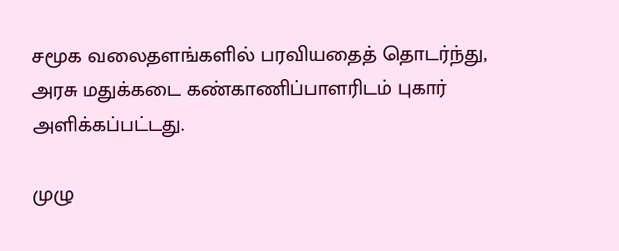சமூக வலைதளங்களில் பரவியதைத் தொடர்ந்து, அரசு மதுக்கடை கண்காணிப்பாளரிடம் புகார் அளிக்கப்பட்டது.

முழு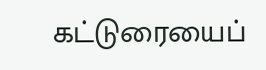கட்டுரையைப்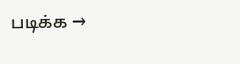படிக்க →